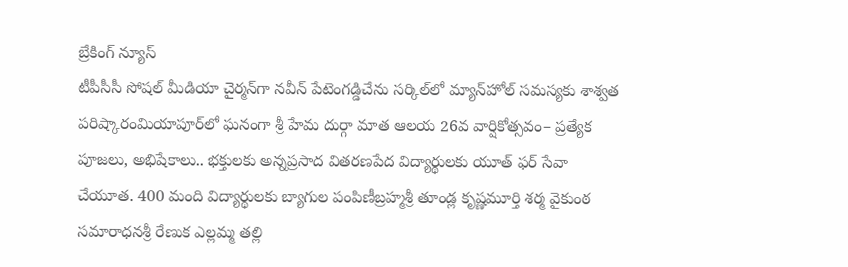బ్రేకింగ్ న్యూస్
టీపీసీసీ సోషల్ మీడియా చైర్మన్‌గా నవీన్ పేటెంగడ్డిచేను సర్కిల్‌లో మ్యాన్‌హోల్ సమస్యకు శాశ్వత పరిష్కారంమియాపూర్‌లో ఘనంగా శ్రీ హేమ దుర్గా మాత ఆలయ 26వ వార్షికోత్సవం– ప్రత్యేక పూజలు, అభిషేకాలు.. భక్తులకు అన్నప్రసాద వితరణపేద విద్యార్థులకు యూత్ ఫర్ సేవా చేయూత. 400 మంది విద్యార్థులకు బ్యాగుల పంపిణీబ్రహ్మశ్రీ తూండ్ల కృష్ణమూర్తి శర్మ వైకుంఠ సమారాధనశ్రీ రేణుక ఎల్లమ్మ తల్లి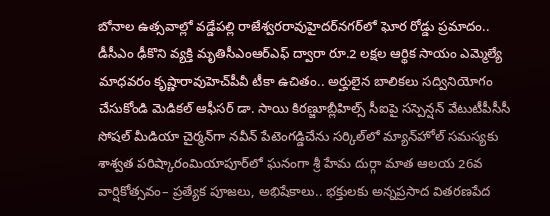బోనాల ఉత్సవాల్లో వడ్డేపల్లి రాజేశ్వరరావుహైదర్‌నగర్‌లో ఘోర రోడ్డు ప్రమాదం.. డీసీఎం ఢీకొని వ్యక్తి మృతిసీఎంఆర్‌ఎఫ్ ద్వారా రూ.2 లక్షల ఆర్థిక సాయం ఎమ్మెల్యే మాధవరం కృష్ణారావుహెచ్‌పీవీ టీకా ఉచితం.. అర్హులైన బాలికలు సద్వినియోగం చేసుకోండి మెడికల్ ఆఫీసర్ డా. సాయి కిరణ్జూబ్లీహిల్స్ సీఐపై సస్పెన్షన్ వేటుటీపీసీసీ సోషల్ మీడియా చైర్మన్‌గా నవీన్ పేటెంగడ్డిచేను సర్కిల్‌లో మ్యాన్‌హోల్ సమస్యకు శాశ్వత పరిష్కారంమియాపూర్‌లో ఘనంగా శ్రీ హేమ దుర్గా మాత ఆలయ 26వ వార్షికోత్సవం– ప్రత్యేక పూజలు, అభిషేకాలు.. భక్తులకు అన్నప్రసాద వితరణపేద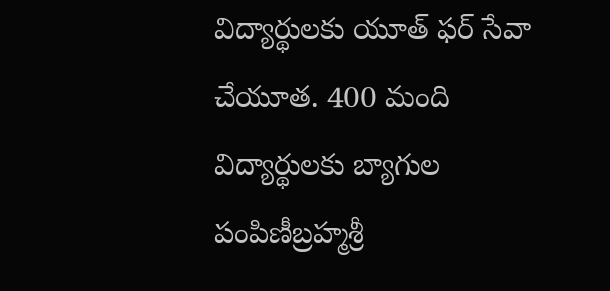విద్యార్థులకు యూత్ ఫర్ సేవా చేయూత. 400 మంది విద్యార్థులకు బ్యాగుల పంపిణీబ్రహ్మశ్రీ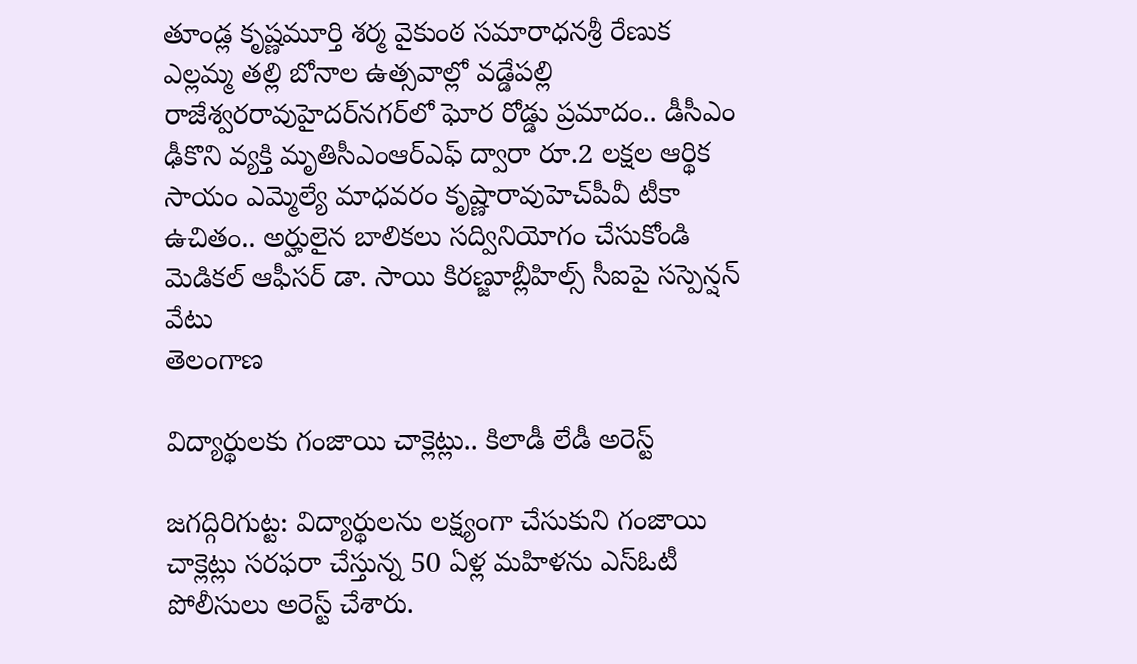తూండ్ల కృష్ణమూర్తి శర్మ వైకుంఠ సమారాధనశ్రీ రేణుక ఎల్లమ్మ తల్లి బోనాల ఉత్సవాల్లో వడ్డేపల్లి రాజేశ్వరరావుహైదర్‌నగర్‌లో ఘోర రోడ్డు ప్రమాదం.. డీసీఎం ఢీకొని వ్యక్తి మృతిసీఎంఆర్‌ఎఫ్ ద్వారా రూ.2 లక్షల ఆర్థిక సాయం ఎమ్మెల్యే మాధవరం కృష్ణారావుహెచ్‌పీవీ టీకా ఉచితం.. అర్హులైన బాలికలు సద్వినియోగం చేసుకోండి మెడికల్ ఆఫీసర్ డా. సాయి కిరణ్జూబ్లీహిల్స్ సీఐపై సస్పెన్షన్ వేటు
తెలంగాణ

విద్యార్థులకు గంజాయి చాక్లెట్లు.. కిలాడీ లేడీ అరెస్ట్

జగద్గిరిగుట్ట: విద్యార్థులను లక్ష్యంగా చేసుకుని గంజాయి చాక్లెట్లు సరఫరా చేస్తున్న 50 ఏళ్ల మహిళను ఎస్‌ఓటీ పోలీసులు అరెస్ట్ చేశారు.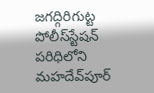జగద్గిరిగుట్ట పోలీస్‌స్టేషన్ పరిధిలోని మహదేవ్‌పూర్‌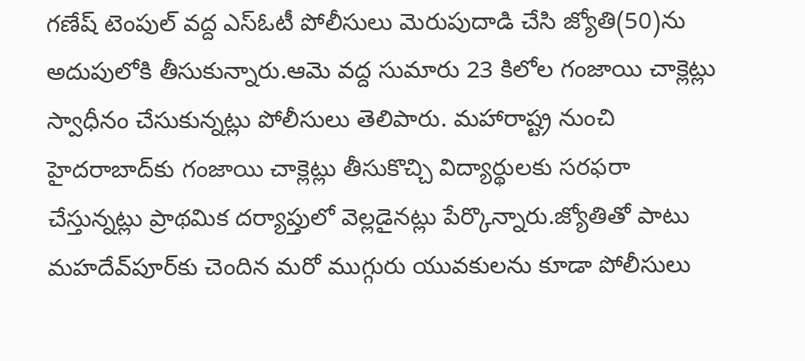గణేష్ టెంపుల్ వద్ద ఎస్‌ఓటీ పోలీసులు మెరుపుదాడి చేసి జ్యోతి(50)ను అదుపులోకి తీసుకున్నారు.ఆమె వద్ద సుమారు 23 కిలోల గంజాయి చాక్లెట్లు స్వాధీనం చేసుకున్నట్లు పోలీసులు తెలిపారు. మహారాష్ట్ర నుంచి హైదరాబాద్‌కు గంజాయి చాక్లెట్లు తీసుకొచ్చి విద్యార్థులకు సరఫరా చేస్తున్నట్లు ప్రాథమిక దర్యాప్తులో వెల్లడైనట్లు పేర్కొన్నారు.జ్యోతితో పాటు మహదేవ్‌పూర్‌కు చెందిన మరో ముగ్గురు యువకులను కూడా పోలీసులు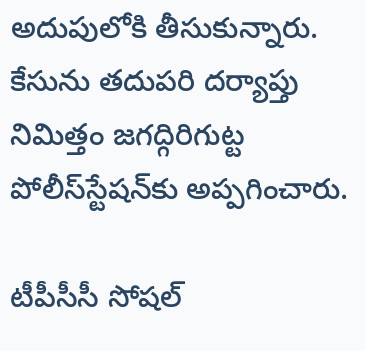అదుపులోకి తీసుకున్నారు. కేసును తదుపరి దర్యాప్తు నిమిత్తం జగద్గిరిగుట్ట పోలీస్‌స్టేషన్‌కు అప్పగించారు.

టీపీసీసీ సోషల్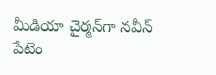మీడియా చైర్మన్‌గా నవీన్ పేటెం